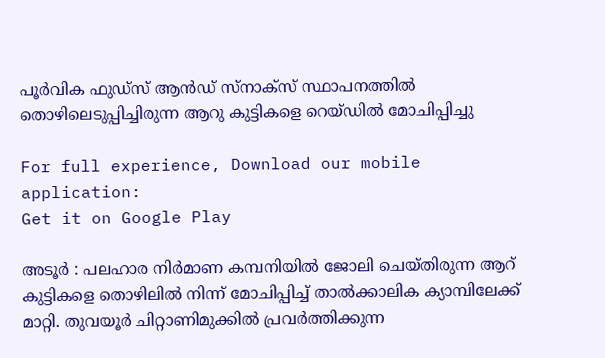പൂര്‍വിക ഫുഡ്‌സ് ആന്‍ഡ് സ്‌നാക്‌സ് സ്ഥാപനത്തില്‍ തൊഴിലെടുപ്പിച്ചിരുന്ന ആറു കുട്ടികളെ റെയ്ഡില്‍ മോചിപ്പിച്ചു

For full experience, Download our mobile application:
Get it on Google Play

അടൂര്‍ : പലഹാര നിര്‍മാണ കമ്പനിയില്‍ ജോലി ചെയ്തിരുന്ന ആറ് കുട്ടികളെ തൊഴിലില്‍ നിന്ന് മോചിപ്പിച്ച് താല്‍ക്കാലിക ക്യാമ്പിലേക്ക് മാറ്റി. തുവയൂര്‍ ചിറ്റാണിമുക്കില്‍ പ്രവര്‍ത്തിക്കുന്ന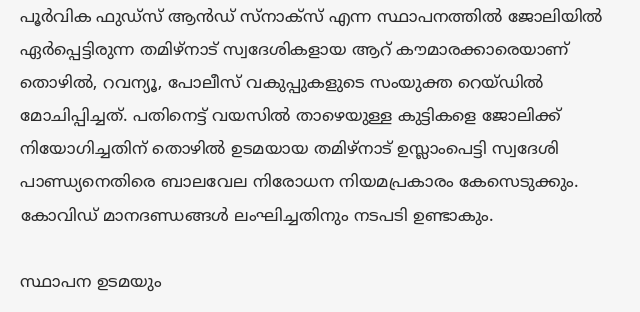പൂര്‍വിക ഫുഡ്‌സ് ആന്‍ഡ് സ്‌നാക്‌സ് എന്ന സ്ഥാപനത്തില്‍ ജോലിയില്‍ ഏര്‍പ്പെട്ടിരുന്ന തമിഴ്‌നാട് സ്വദേശികളായ ആറ് കൗമാരക്കാരെയാണ് തൊഴില്‍, റവന്യൂ, പോലീസ് വകുപ്പുകളുടെ സംയുക്ത റെയ്ഡില്‍ മോചിപ്പിച്ചത്. പതിനെട്ട് വയസില്‍ താഴെയുള്ള കുട്ടികളെ ജോലിക്ക് നിയോഗിച്ചതിന് തൊഴില്‍ ഉടമയായ തമിഴ്‌നാട് ഉസ്ലാംപെട്ടി സ്വദേശി പാണ്ഡ്യനെതിരെ ബാലവേല നിരോധന നിയമപ്രകാരം കേസെടുക്കും. കോവിഡ് മാനദണ്ഡങ്ങള്‍ ലംഘിച്ചതിനും നടപടി ഉണ്ടാകും.

സ്ഥാപന ഉടമയും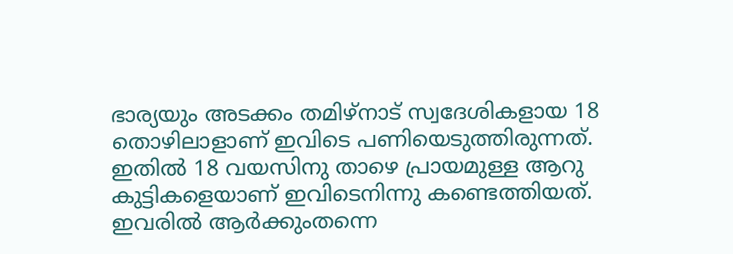ഭാര്യയും അടക്കം തമിഴ്നാട് സ്വദേശികളായ 18 തൊഴിലാളാണ് ഇവിടെ പണിയെടുത്തിരുന്നത്. ഇതില്‍ 18 വയസിനു താഴെ പ്രായമുള്ള ആറു കുട്ടികളെയാണ് ഇവിടെനിന്നു കണ്ടെത്തിയത്. ഇവരില്‍ ആര്‍ക്കുംതന്നെ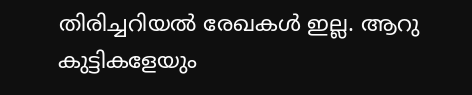തിരിച്ചറിയല്‍ രേഖകള്‍ ഇല്ല. ആറു കുട്ടികളേയും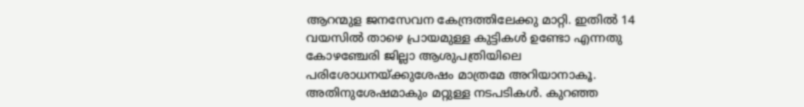ആറന്മുള ജനസേവന കേന്ദ്രത്തിലേക്കു മാറ്റി. ഇതില്‍ 14 വയസില്‍ താഴെ പ്രായമുള്ള കുട്ടികള്‍ ഉണ്ടോ എന്നതു കോഴഞ്ചേരി ജില്ലാ ആശുപത്രിയിലെ പരിശോധനയ്ക്കുശേഷം മാത്രമേ അറിയാനാകൂ. അതിനുശേഷമാകും മറ്റുള്ള നടപടികള്‍. കുറഞ്ഞ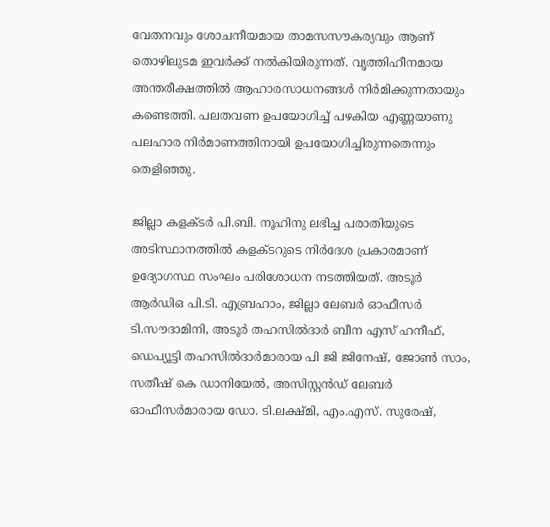വേതനവും ശോചനീയമായ താമസസൗകര്യവും ആണ് തൊഴിലുടമ ഇവര്‍ക്ക് നല്‍കിയിരുന്നത്. വൃത്തിഹീനമായ അന്തരീക്ഷത്തില്‍ ആഹാരസാധനങ്ങള്‍ നിര്‍മിക്കുന്നതായും കണ്ടെത്തി. പലതവണ ഉപയോഗിച്ച് പഴകിയ എണ്ണയാണു പലഹാര നിര്‍മാണത്തിനായി ഉപയോഗിച്ചിരുന്നതെന്നും തെളിഞ്ഞു.

ജില്ലാ കളക്ടര്‍ പി.ബി. നൂഹിനു ലഭിച്ച പരാതിയുടെ അടിസ്ഥാനത്തില്‍ കളക്ടറുടെ നിര്‍ദേശ പ്രകാരമാണ് ഉദ്യോഗസ്ഥ സംഘം പരിശോധന നടത്തിയത്. അടൂര്‍ ആര്‍ഡിഒ പി.ടി. എബ്രഹാം, ജില്ലാ ലേബര്‍ ഓഫീസര്‍ ടി.സൗദാമിനി, അടൂര്‍ തഹസില്‍ദാര്‍ ബീന എസ് ഹനീഫ്, ഡെപ്യൂട്ടി തഹസില്‍ദാര്‍മാരായ പി ജി ജിനേഷ്, ജോണ്‍ സാം, സതീഷ് കെ ഡാനിയേല്‍, അസിസ്റ്റന്‍ഡ് ലേബര്‍ ഓഫീസര്‍മാരായ ഡോ. ടി.ലക്ഷ്മി, എം.എസ്. സുരേഷ്,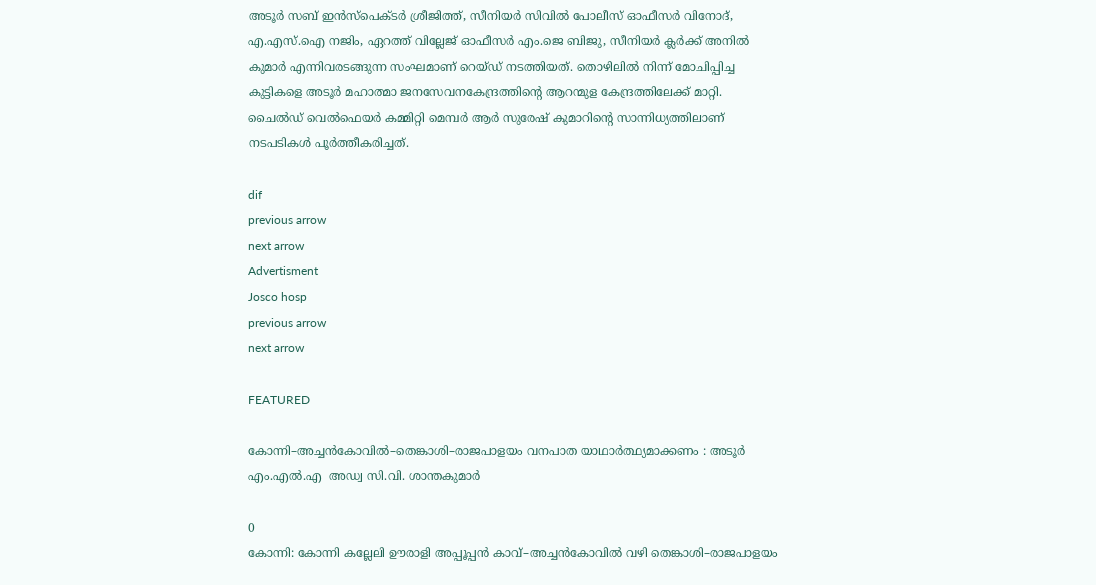അടൂര്‍ സബ് ഇന്‍സ്‌പെക്ടര്‍ ശ്രീജിത്ത്, സീനിയര്‍ സിവില്‍ പോലീസ് ഓഫീസര്‍ വിനോദ്, എ.എസ്.ഐ നജിം, ഏറത്ത് വില്ലേജ് ഓഫീസര്‍ എം.ജെ ബിജു, സീനിയര്‍ ക്ലര്‍ക്ക് അനില്‍ കുമാര്‍ എന്നിവരടങ്ങുന്ന സംഘമാണ് റെയ്ഡ് നടത്തിയത്. തൊഴിലില്‍ നിന്ന് മോചിപ്പിച്ച കുട്ടികളെ അടൂര്‍ മഹാത്മാ ജനസേവനകേന്ദ്രത്തിന്റെ ആറന്മുള കേന്ദ്രത്തിലേക്ക് മാറ്റി. ചൈല്‍ഡ് വെല്‍ഫെയര്‍ കമ്മിറ്റി മെമ്പര്‍ ആര്‍ സുരേഷ് കുമാറിന്റെ സാന്നിധ്യത്തിലാണ് നടപടികള്‍ പൂര്‍ത്തീകരിച്ചത്.

dif
previous arrow
next arrow
Advertisment
Josco hosp
previous arrow
next arrow

FEATURED

കോന്നി–അച്ചൻകോവിൽ–തെങ്കാശി–രാജപാളയം വനപാത യാഥാർത്ഥ്യമാക്കണം : അടൂര്‍  എം.എൽ.എ  അഡ്വ സി.വി. ശാന്തകുമാർ

0
കോന്നി: കോന്നി കല്ലേലി ഊരാളി അപ്പൂപ്പൻ കാവ്–അച്ചൻകോവിൽ വഴി തെങ്കാശി–രാജപാളയം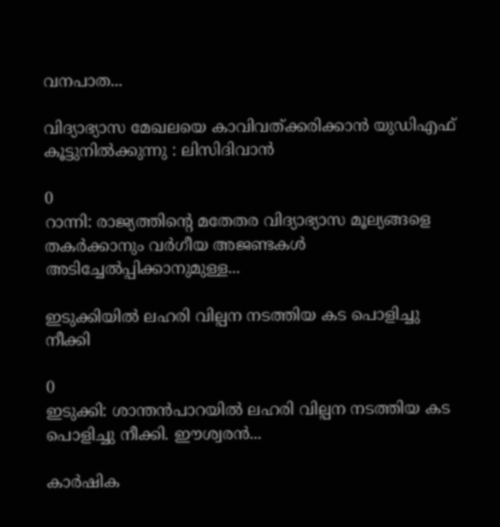വനപാത...

വിദ്യാഭ്യാസ മേഖലയെ കാവിവത്ക്കരിക്കാന്‍ യുഡിഎഫ് കൂട്ടുനില്‍ക്കുന്നു : ലിസിദിവാന്‍

0
റാന്നി: രാജ്യത്തിന്റെ മതേതര വിദ്യാഭ്യാസ മൂല്യങ്ങളെ തകർക്കാനും വർഗീയ അജണ്ടകൾ അടിച്ചേൽപ്പിക്കാനുമുള്ള...

ഇടുക്കിയിൽ ലഹരി വില്പന നടത്തിയ കട പൊളിച്ചു നീക്കി

0
ഇടുക്കി: ശാന്തൻപാറയിൽ ലഹരി വില്പന നടത്തിയ കട പൊളിച്ചു നീക്കി. ഈശ്വരൻ...

കാർഷിക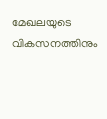മേഖലയുടെ വികസനത്തിനും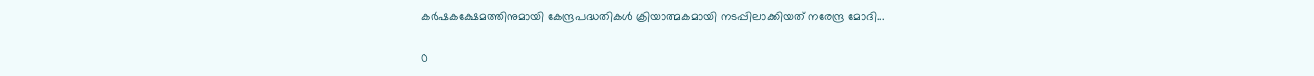കർഷകക്ഷേമത്തിനുമായി കേന്ദ്രപദ്ധതികൾ ക്രിയാത്മകമായി നടപ്പിലാക്കിയത് നരേന്ദ്ര മോദി...

0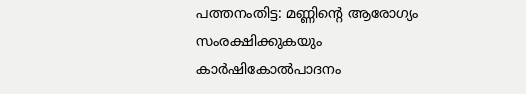പത്തനംതിട്ട: മണ്ണിന്റെ ആരോഗ്യം സംരക്ഷിക്കുകയും കാർഷികോൽപാദനം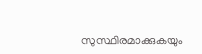സുസ്ഥിരമാക്കുകയും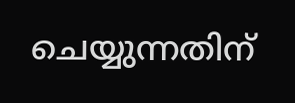ചെയ്യുന്നതിന്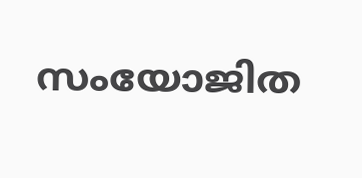സംയോജിത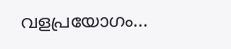വളപ്രയോഗം...